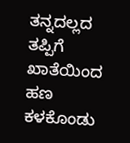ತನ್ನದಲ್ಲದ ತಪ್ಪಿಗೆ ಖಾತೆಯಿಂದ ಹಣ ಕಳಕೊಂಡು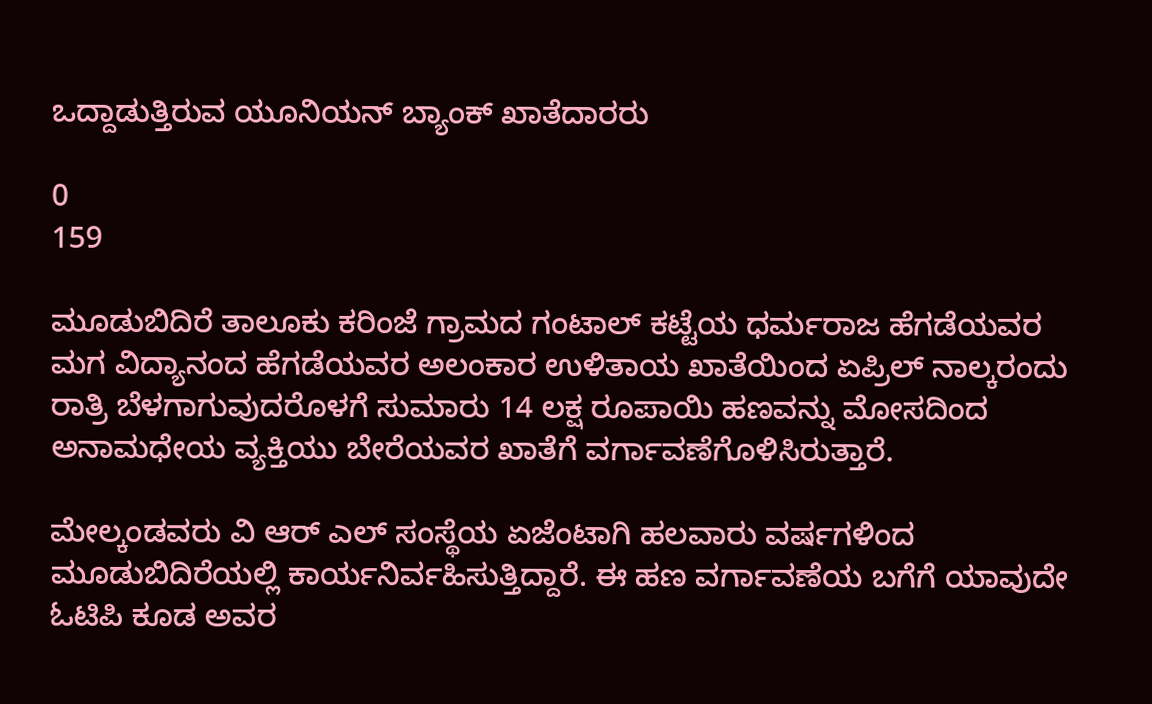ಒದ್ದಾಡುತ್ತಿರುವ ಯೂನಿಯನ್ ಬ್ಯಾಂಕ್ ಖಾತೆದಾರರು

0
159

ಮೂಡುಬಿದಿರೆ ತಾಲೂಕು ಕರಿಂಜೆ ಗ್ರಾಮದ ಗಂಟಾಲ್ ಕಟ್ಟೆಯ ಧರ್ಮರಾಜ ಹೆಗಡೆಯವರ ಮಗ ವಿದ್ಯಾನಂದ ಹೆಗಡೆಯವರ ಅಲಂಕಾರ ಉಳಿತಾಯ ಖಾತೆಯಿಂದ ಏಪ್ರಿಲ್ ನಾಲ್ಕರಂದು ರಾತ್ರಿ ಬೆಳಗಾಗುವುದರೊಳಗೆ ಸುಮಾರು 14 ಲಕ್ಷ ರೂಪಾಯಿ ಹಣವನ್ನು ಮೋಸದಿಂದ ಅನಾಮಧೇಯ ವ್ಯಕ್ತಿಯು ಬೇರೆಯವರ ಖಾತೆಗೆ ವರ್ಗಾವಣೆಗೊಳಿಸಿರುತ್ತಾರೆ.

ಮೇಲ್ಕಂಡವರು ವಿ ಆರ್ ಎಲ್ ಸಂಸ್ಥೆಯ ಏಜೆಂಟಾಗಿ ಹಲವಾರು ವರ್ಷಗಳಿಂದ ಮೂಡುಬಿದಿರೆಯಲ್ಲಿ ಕಾರ್ಯನಿರ್ವಹಿಸುತ್ತಿದ್ದಾರೆ. ಈ ಹಣ ವರ್ಗಾವಣೆಯ ಬಗೆಗೆ ಯಾವುದೇ ಓಟಿಪಿ ಕೂಡ ಅವರ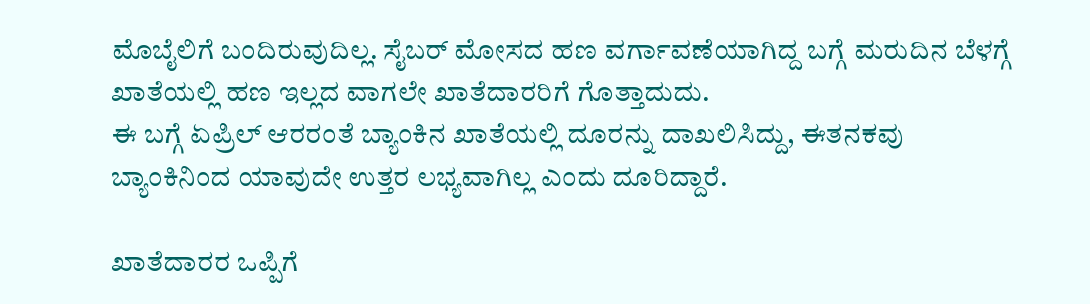ಮೊಬೈಲಿಗೆ ಬಂದಿರುವುದಿಲ್ಲ. ಸೈಬರ್ ಮೋಸದ ಹಣ ವರ್ಗಾವಣೆಯಾಗಿದ್ದ ಬಗ್ಗೆ ಮರುದಿನ ಬೆಳಗ್ಗೆ ಖಾತೆಯಲ್ಲಿ ಹಣ ಇಲ್ಲದ ವಾಗಲೇ ಖಾತೆದಾರರಿಗೆ ಗೊತ್ತಾದುದು.
ಈ ಬಗ್ಗೆ ಏಪ್ರಿಲ್ ಆರರಂತೆ ಬ್ಯಾಂಕಿನ ಖಾತೆಯಲ್ಲಿ ದೂರನ್ನು ದಾಖಲಿಸಿದ್ದು, ಈತನಕವು ಬ್ಯಾಂಕಿನಿಂದ ಯಾವುದೇ ಉತ್ತರ ಲಭ್ಯವಾಗಿಲ್ಲ ಎಂದು ದೂರಿದ್ದಾರೆ.

ಖಾತೆದಾರರ ಒಪ್ಪಿಗೆ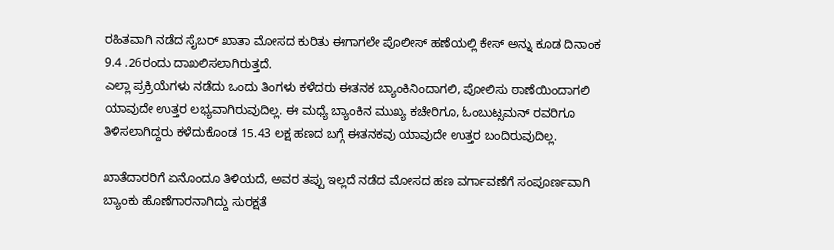ರಹಿತವಾಗಿ ನಡೆದ ಸೈಬರ್ ಖಾತಾ ಮೋಸದ ಕುರಿತು ಈಗಾಗಲೇ ಪೊಲೀಸ್ ಹಣೆಯಲ್ಲಿ ಕೇಸ್ ಅನ್ನು ಕೂಡ ದಿನಾಂಕ 9.4 .26ರಂದು ದಾಖಲಿಸಲಾಗಿರುತ್ತದೆ.
ಎಲ್ಲಾ ಪ್ರಕ್ರಿಯೆಗಳು ನಡೆದು ಒಂದು ತಿಂಗಳು ಕಳೆದರು ಈತನಕ ಬ್ಯಾಂಕಿನಿಂದಾಗಲಿ, ಪೋಲಿಸು ಠಾಣೆಯಿಂದಾಗಲಿ ಯಾವುದೇ ಉತ್ತರ ಲಭ್ಯವಾಗಿರುವುದಿಲ್ಲ. ಈ ಮಧ್ಯೆ ಬ್ಯಾಂಕಿನ ಮುಖ್ಯ ಕಚೇರಿಗೂ, ಓಂಬುಟ್ಸಮನ್ ರವರಿಗೂ ತಿಳಿಸಲಾಗಿದ್ದರು ಕಳೆದುಕೊಂಡ 15.43 ಲಕ್ಷ ಹಣದ ಬಗ್ಗೆ ಈತನಕವು ಯಾವುದೇ ಉತ್ತರ ಬಂದಿರುವುದಿಲ್ಲ.

ಖಾತೆದಾರರಿಗೆ ಏನೊಂದೂ ತಿಳಿಯದೆ, ಅವರ ತಪ್ಪು ಇಲ್ಲದೆ ನಡೆದ ಮೋಸದ ಹಣ ವರ್ಗಾವಣೆಗೆ ಸಂಪೂರ್ಣವಾಗಿ ಬ್ಯಾಂಕು ಹೊಣೆಗಾರನಾಗಿದ್ದು ಸುರಕ್ಷತೆ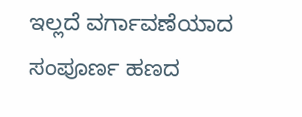ಇಲ್ಲದೆ ವರ್ಗಾವಣೆಯಾದ ಸಂಪೂರ್ಣ ಹಣದ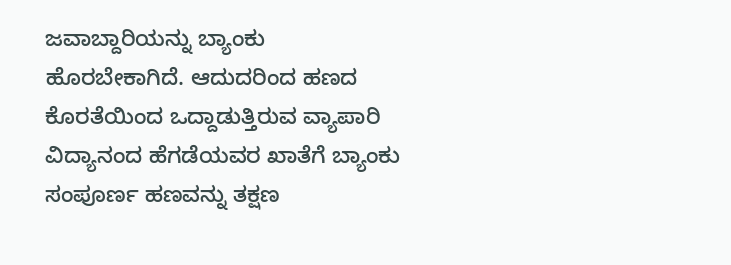ಜವಾಬ್ದಾರಿಯನ್ನು ಬ್ಯಾಂಕು ಹೊರಬೇಕಾಗಿದೆ. ಆದುದರಿಂದ ಹಣದ ಕೊರತೆಯಿಂದ ಒದ್ದಾಡುತ್ತಿರುವ ವ್ಯಾಪಾರಿ ವಿದ್ಯಾನಂದ ಹೆಗಡೆಯವರ ಖಾತೆಗೆ ಬ್ಯಾಂಕು ಸಂಪೂರ್ಣ ಹಣವನ್ನು ತಕ್ಷಣ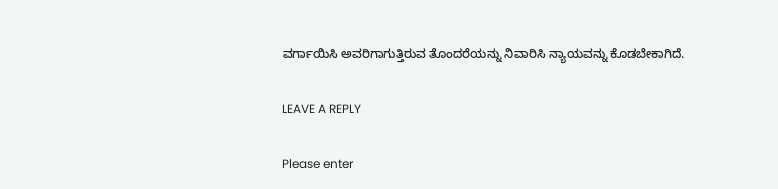ವರ್ಗಾಯಿಸಿ ಅವರಿಗಾಗುತ್ತಿರುವ ತೊಂದರೆಯನ್ನು ನಿವಾರಿಸಿ ನ್ಯಾಯವನ್ನು ಕೊಡಬೇಕಾಗಿದೆ.

LEAVE A REPLY

Please enter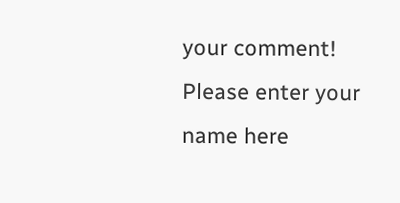your comment!
Please enter your name here